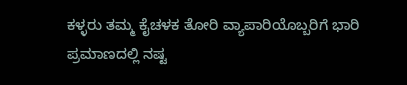ಕಳ್ಳರು ತಮ್ಮ ಕೈಚಳಕ ತೋರಿ ವ್ಯಾಪಾರಿಯೊಬ್ಬರಿಗೆ ಭಾರಿ ಪ್ರಮಾಣದಲ್ಲಿ ನಷ್ಟ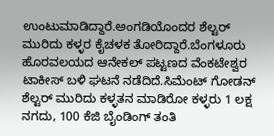ಉಂಟುಮಾಡಿದ್ದಾರೆ.ಅಂಗಡಿಯೊಂದರ ಶೆಲ್ಟರ್ ಮುರಿದು ಕಳ್ಳರ ಕೈಚಳಕ ತೋರಿದ್ದಾರೆ.ಬೆಂಗಳೂರು ಹೊರವಲಯದ ಆನೇಕಲ್ ಪಟ್ಟಣದ ವೆಂಕಟೇಶ್ವರ ಟಾಕೀಸ್ ಬಳಿ ಘಟನೆ ನಡೆದಿದೆ.ಸಿಮೆಂಟ್ ಗೋಡನ್ ಶೆಲ್ಟರ್ ಮುರಿದು ಕಳ್ಳತನ ಮಾಡಿರೋ ಕಳ್ಳರು 1 ಲಕ್ಷ ನಗದು, 100 ಕೆಜಿ ಬೈಂಡಿಂಗ್ ತಂತಿ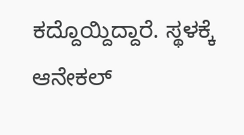ಕದ್ದೊಯ್ದಿದ್ದಾರೆ. ಸ್ಥಳಕ್ಕೆ ಆನೇಕಲ್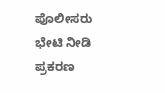ಪೊಲೀಸರು ಭೇಟಿ ನೀಡಿ ಪ್ರಕರಣ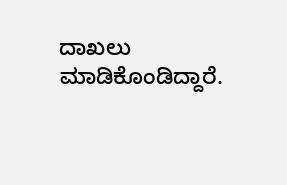ದಾಖಲು ಮಾಡಿಕೊಂಡಿದ್ದಾರೆ.